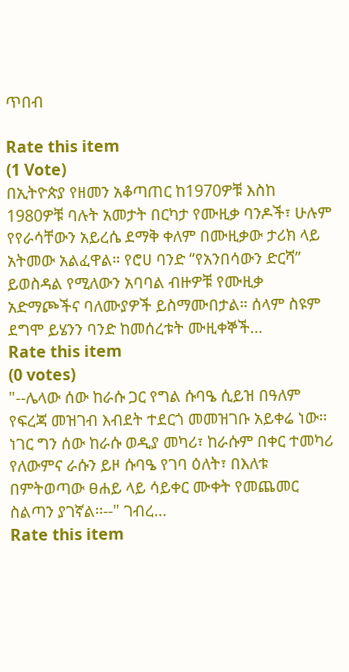ጥበብ

Rate this item
(1 Vote)
በኢትዮጵያ የዘመን አቆጣጠር ከ1970ዎቹ እስከ 1980ዎቹ ባሉት አመታት በርካታ የሙዚቃ ባንዶች፣ ሁሉም የየራሳቸውን አይረሴ ደማቅ ቀለም በሙዚቃው ታሪክ ላይ አትመው አልፈዋል። የሮሀ ባንድ “የአንበሳውን ድርሻ” ይወስዳል የሚለውን አባባል ብዙዎቹ የሙዚቃ አድማጮችና ባለሙያዎች ይስማሙበታል። ሰላም ስዩም ደግሞ ይሄንን ባንድ ከመሰረቱት ሙዚቀኞች…
Rate this item
(0 votes)
"--ሌላው ሰው ከራሱ ጋር የግል ሱባዔ ሲይዝ በዓለም የፍረጃ መዝገብ እብደት ተደርጎ መመዝገቡ አይቀሬ ነው፡፡ ነገር ግን ሰው ከራሱ ወዲያ መካሪ፣ ከራሱም በቀር ተመካሪ የለውምና ራሱን ይዞ ሱባዔ የገባ ዕለት፣ በእለቱ በምትወጣው ፀሐይ ላይ ሳይቀር ሙቀት የመጨመር ስልጣን ያገኛል፡፡--" ገብረ…
Rate this item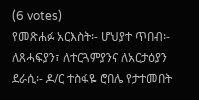(6 votes)
የመጽሐፉ አርእስት፡- ሆህያተ ጥበብ፡- ለጸሓፍያን፣ ለተርጓምያንና ለአርታዕያን ደራሲ፡- ዶ/ር ተስፋዬ ሮበሌ የታተመበት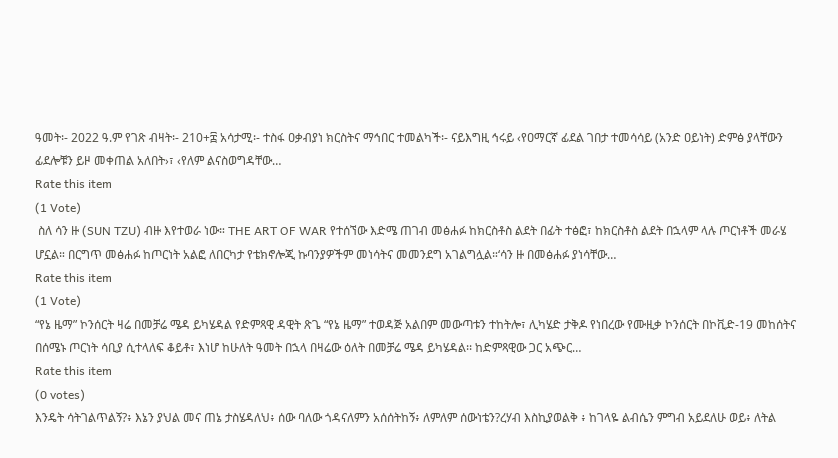ዓመት፡- 2022 ዓ.ም የገጽ ብዛት፡- 210+፰ አሳታሚ፡- ተስፋ ዐቃብያነ ክርስትና ማኅበር ተመልካች፡- ናይእግዚ ኅሩይ ‹የዐማርኛ ፊደል ገበታ ተመሳሳይ (አንድ ዐይነት) ድምፅ ያላቸውን ፊደሎቹን ይዞ መቀጠል አለበት›፣ ‹የለም ልናስወግዳቸው…
Rate this item
(1 Vote)
 ስለ ሳን ዙ (SUN TZU) ብዙ እየተወራ ነው። THE ART OF WAR የተሰኘው እድሜ ጠገብ መፅሐፉ ከክርስቶስ ልደት በፊት ተፅፎ፣ ከክርስቶስ ልደት በኋላም ላሉ ጦርነቶች መራሄ ሆኗል። በርግጥ መፅሐፉ ከጦርነት አልፎ ለበርካታ የቴክኖሎጂ ኩባንያዎችም መነሳትና መመንደግ አገልግሏል።‘ሳን ዙ በመፅሐፉ ያነሳቸው…
Rate this item
(1 Vote)
“የኔ ዜማ” ኮንሰርት ዛሬ በመቻሬ ሜዳ ይካሄዳል የድምጻዊ ዳዊት ጽጌ “የኔ ዜማ” ተወዳጅ አልበም መውጣቱን ተከትሎ፣ ሊካሄድ ታቅዶ የነበረው የሙዚቃ ኮንሰርት በኮቪድ-19 መከሰትና በሰሜኑ ጦርነት ሳቢያ ሲተላለፍ ቆይቶ፣ እነሆ ከሁለት ዓመት በኋላ በዛሬው ዕለት በመቻሬ ሜዳ ይካሄዳል፡፡ ከድምጻዊው ጋር አጭር…
Rate this item
(0 votes)
እንዴት ሳትገልጥልኝ?፥ እኔን ያህል መና ጠኔ ታስሄዳለህ፥ ሰው ባለው ጎዳናለምን አሰሰትከኝ፥ ለምለም ሰውነቴን?ረሃብ እስኪያወልቅ ፥ ከገላዬ ልብሴን ምግብ አይደለሁ ወይ፥ ለትል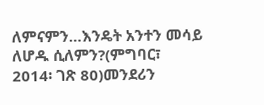ለምናምን…እንዴት አንተን መሳይ ለሆዱ ሲለምን?(ምግባር፣ 2014፡ ገጽ 80)መንደሪን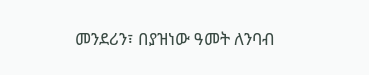መንደሪን፣ በያዝነው ዓመት ለንባብ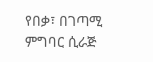የበቃ፣ በገጣሚ ምግባር ሲራጅ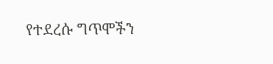የተደረሱ ግጥሞችን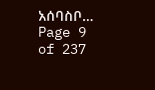አሰባስቦ…
Page 9 of 237